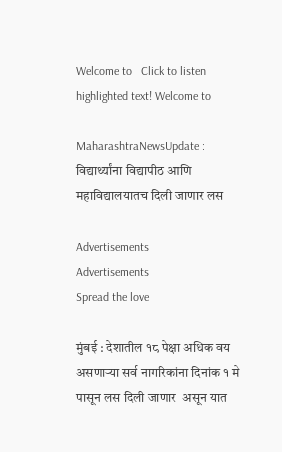Welcome to   Click to listen highlighted text! Welcome to

MaharashtraNewsUpdate : विद्यार्थ्यांना विद्यापीठ आणि महाविद्यालयातच दिली जाणार लस

Advertisements
Advertisements
Spread the love

मुंबई : देशातील १८ पेक्षा अधिक वय असणाऱ्या सर्व नागरिकांना दिनांक १ मे पासून लस दिली जाणार  असून यात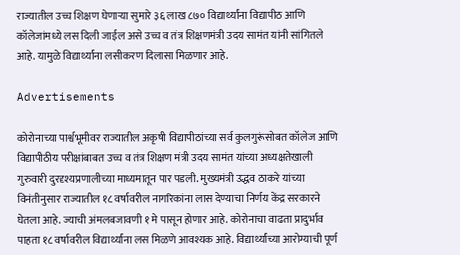राज्यातील उच्च शिक्षण घेणाऱ्या सुमारे ३६ लाख ८७० विद्यार्थ्यांना विद्यापीठ आणि कॉलेजांमध्ये लस दिली जाईल असे उच्च व तंत्र शिक्षणमंत्री उदय सामंत यांनी सांगितले आहे. यामुळे विद्यार्थ्यांना लसीकरण दिलासा मिळणार आहे.

Advertisements

कोरोनाच्या पार्श्वभूमीवर राज्यातील अकृषी विद्यापीठांच्या सर्व कुलगुरूंसोबत कॉलेज आणि विद्यापीठीय परीक्षांबाबत उच्च व तंत्र शिक्षण मंत्री उदय सामंत यांच्या अध्यक्षतेखाली गुरुवारी दुरदृश्यप्रणालीच्या माध्यमातून पार पडली. मुख्यमंत्री उद्धव ठाकरे यांच्या विनंतीनुसार राज्यातील १८ वर्षावरील नागरिकांना लास देण्याचा निर्णय केंद्र सरकारने घेतला आहे. ज्याची अंमलबजावणी १ मे पासून होणार आहे. कोरोनाचा वाढता प्रादुर्भाव पाहता १८ वर्षावरील विद्यार्थ्यांना लस मिळणे आवश्यक आहे. विद्यार्थ्यांच्या आरोग्याची पूर्ण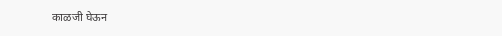काळजी घेऊन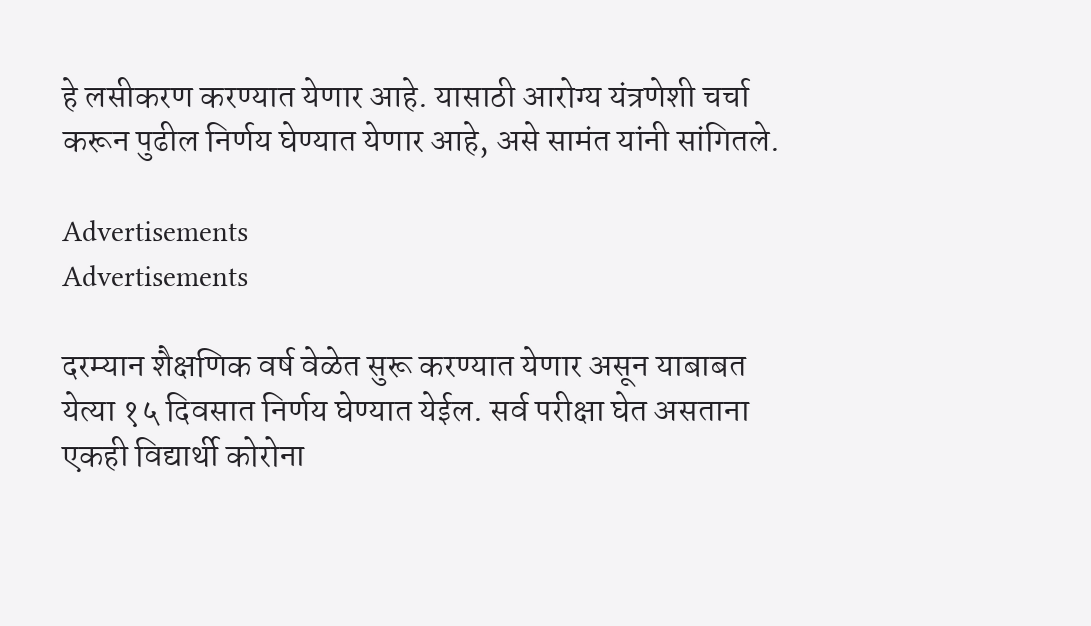हे लसीकरण करण्यात येणार आहे. यासाठी आरोग्य यंत्रणेशी चर्चा करून पुढील निर्णय घेण्यात येणार आहे, असे सामंत यांनी सांगितले.

Advertisements
Advertisements

दरम्यान शैक्षणिक वर्ष वेळेत सुरू करण्यात येणार असून याबाबत येत्या १५ दिवसात निर्णय घेण्यात येईल. सर्व परीक्षा घेत असताना एकही विद्यार्थी कोरोना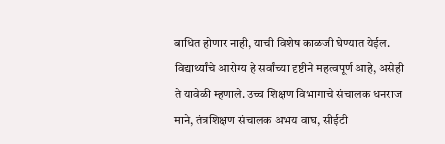बाधित होणार नाही, याची विशेष काळजी घेण्यात येईल. विद्यार्थ्यांचे आरोग्य हे सर्वांच्या दृष्टीने महत्वपूर्ण आहे, असेही ते यावेळी म्हणाले. उच्च शिक्षण विभागाचे संचालक धनराज माने, तंत्रशिक्षण संचालक अभय वाघ, सीईटी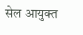सेल आयुक्त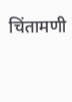चिंतामणी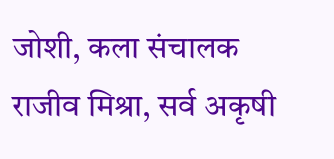जोशी, कला संचालक राजीव मिश्रा, सर्व अकृषी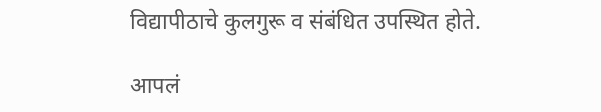विद्यापीठाचे कुलगुरू व संबंधित उपस्थित होते.

आपलं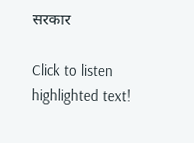सरकार

Click to listen highlighted text!